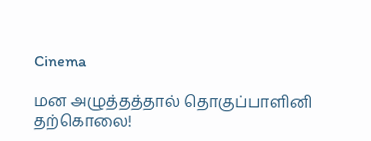Cinema

மன அழுத்தத்தால் தொகுப்பாளினி தற்கொலை!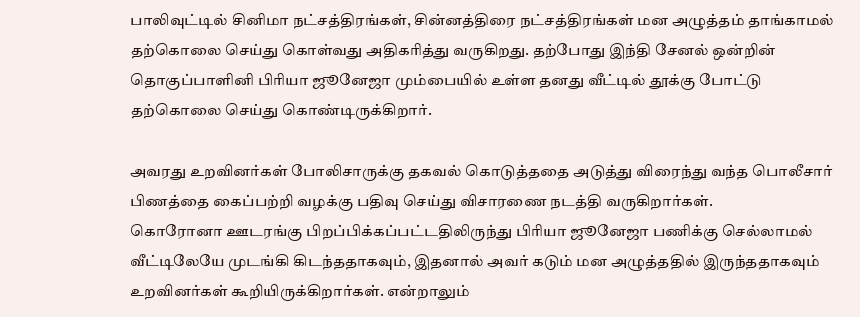பாலிவுட்டில் சினிமா நட்சத்திரங்கள், சின்னத்திரை நட்சத்திரங்கள் மன அழுத்தம் தாங்காமல் தற்கொலை செய்து கொள்வது அதிகரித்து வருகிறது. தற்போது இந்தி சேனல் ஒன்றின் தொகுப்பாளினி பிரியா ஜூனேஜா மும்பையில் உள்ள தனது வீட்டில் தூக்கு போட்டு தற்கொலை செய்து கொண்டிருக்கிறார்.

அவரது உறவினர்கள் போலிசாருக்கு தகவல் கொடுத்ததை அடுத்து விரைந்து வந்த பொலீசார் பிணத்தை கைப்பற்றி வழக்கு பதிவு செய்து விசாரணை நடத்தி வருகிறார்கள்.
கொரோனா ஊடரங்கு பிறப்பிக்கப்பட்டதிலிருந்து பிரியா ஜூனேஜா பணிக்கு செல்லாமல் வீட்டிலேயே முடங்கி கிடந்ததாகவும், இதனால் அவர் கடும் மன அழுத்ததில் இருந்ததாகவும் உறவினர்கள் கூறியிருக்கிறார்கள். என்றாலும்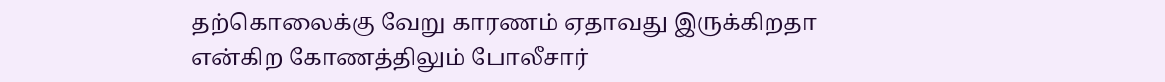தற்கொலைக்கு வேறு காரணம் ஏதாவது இருக்கிறதா என்கிற கோணத்திலும் போலீசார்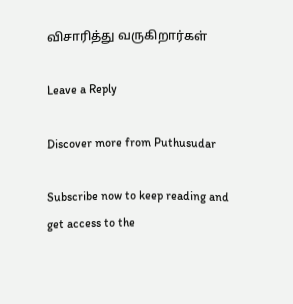விசாரித்து வருகிறார்கள்

Leave a Reply

Discover more from Puthusudar

Subscribe now to keep reading and get access to the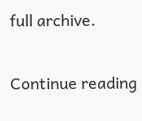full archive.

Continue reading